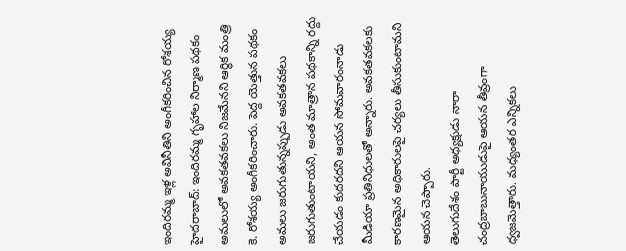ఇందిరమ్మ ఇళ్ల అవినీతిని అంగీకరించిన రోశయ్య
హైదరాబాద్: ఇందిరమ్మ గృహాల నిర్మాణ పథకం అమలులో అవకతవకలు నిజమేనని ఆర్థిక మంత్రి కె. రోశయ్య అంగీకరించారు. పెద్ద యెత్తున పథకం అమలు జరుగుతున్నప్పుడు అవకతవకలు జరుగుతుంటాయని, అంత మాత్రాన పథకాన్ని రద్దు చేయడం కుదరదని ఆయన సోమవారంనాడు మీడియా ప్రతినిధులతో అన్నారు. అవకతవకలకు కారణమైన అధికారులపై చర్యలు తీసుకుంటామని ఆయన చెప్పారు.
తెలుగుదేశం పార్టీ అధ్యక్షుడు నారా చంద్రబాబునాయుడుపై ఆయన తీవ్రంగా ధ్వజమెత్తారు. మధ్యంతర ఎన్నికలు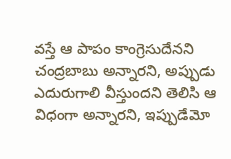వస్తే ఆ పాపం కాంగ్రెసుదేనని చంద్రబాబు అన్నారని, అప్పుడు ఎదురుగాలి వీస్తుందని తెలిసి ఆ విధంగా అన్నారని, ఇప్పుడేమో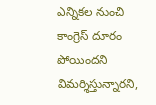ఎన్నికల నుంచి కాంగ్రెస్ దూరం పోయిందని విమర్శిస్తున్నారని,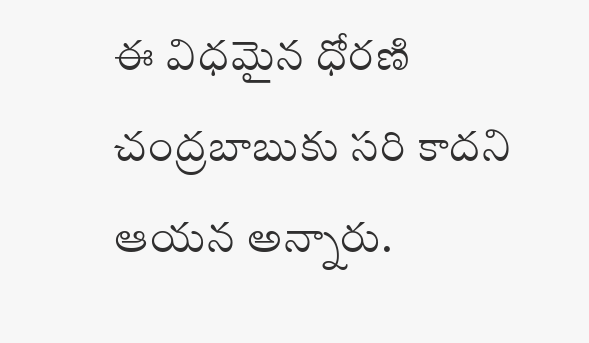ఈ విధమైన ధోరణి చంద్రబాబుకు సరి కాదని ఆయన అన్నారు.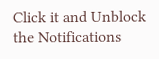Click it and Unblock the Notifications